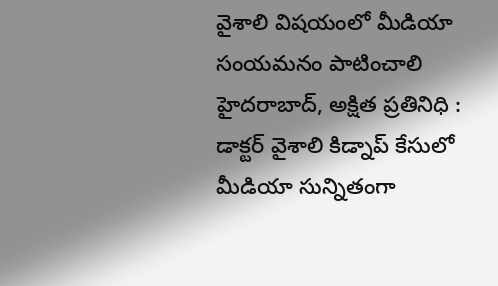వైశాలి విషయంలో మీడియా
సంయమనం పాటించాలి
హైదరాబాద్, అక్షిత ప్రతినిధి :
డాక్టర్ వైశాలి కిడ్నాప్ కేసులో మీడియా సున్నితంగా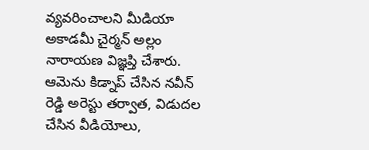వ్యవరించాలని మీడియా అకాడమీ చైర్మన్ అల్లం నారాయణ విజ్ఞప్తి చేశారు.
ఆమెను కిడ్నాప్ చేసిన నవీన్ రెడ్డి అరెస్టు తర్వాత, విడుదల చేసిన వీడియోలు,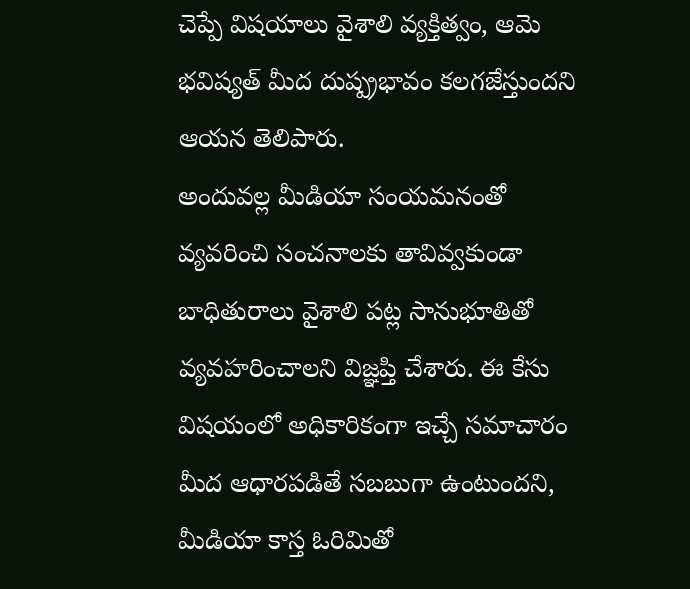చెప్పే విషయాలు వైశాలి వ్యక్తిత్వం, ఆమె భవిష్యత్ మీద దుష్ప్రభావం కలగజేస్తుందని ఆయన తెలిపారు.
అందువల్ల మీడియా సంయమనంతో వ్యవరించి సంచనాలకు తావివ్వకుండా బాధితురాలు వైశాలి పట్ల సానుభూతితో వ్యవహరించాలని విజ్ఞప్తి చేశారు. ఈ కేసు విషయంలో అధికారికంగా ఇచ్చే సమాచారం మీద ఆధారపడితే సబబుగా ఉంటుందని, మీడియా కాస్త ఓరిమితో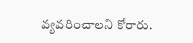వ్యవరించాలని కోరారు.